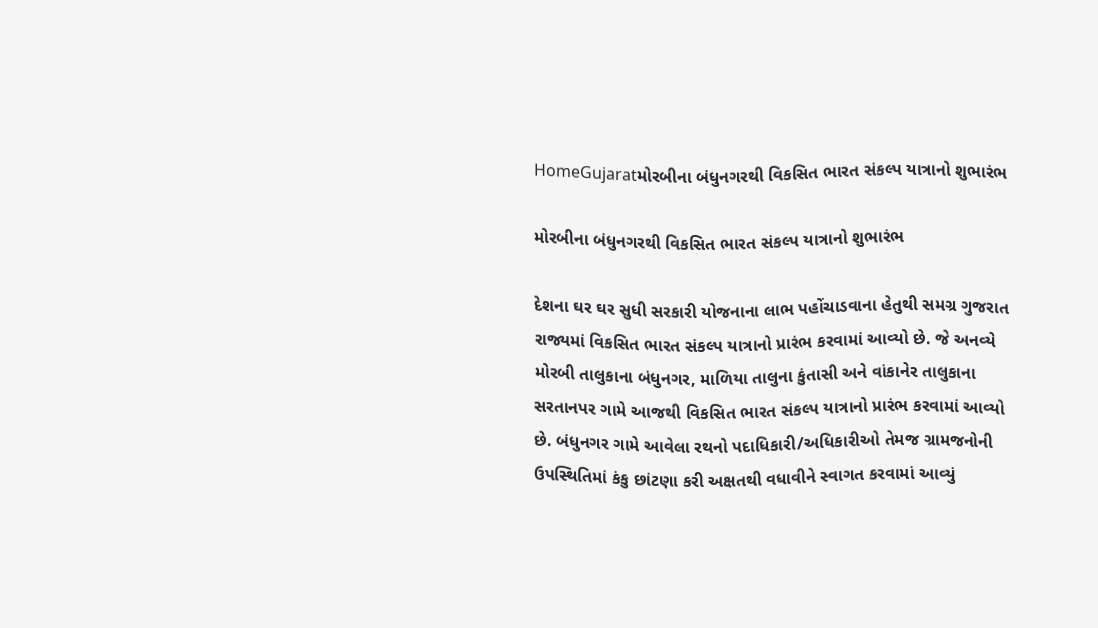HomeGujaratમોરબીના બંધુનગરથી વિકસિત ભારત સંકલ્પ યાત્રાનો શુભારંભ

મોરબીના બંધુનગરથી વિકસિત ભારત સંકલ્પ યાત્રાનો શુભારંભ

દેશના ઘર ઘર સુધી સરકારી યોજનાના લાભ પહોંચાડવાના હેતુથી સમગ્ર ગુજરાત રાજ્યમાં વિકસિત ભારત સંકલ્પ યાત્રાનો પ્રારંભ કરવામાં આવ્યો છે. જે અનવ્યે મોરબી તાલુકાના બંધુનગર, માળિયા તાલુના કુંતાસી અને વાંકાનેર તાલુકાના સરતાનપર ગામે આજથી વિકસિત ભારત સંકલ્પ યાત્રાનો પ્રારંભ કરવામાં આવ્યો છે. બંધુનગર ગામે આવેલા રથનો પદાધિકારી/અધિકારીઓ તેમજ ગ્રામજનોની ઉપસ્થિતિમાં કંકુ છાંટણા કરી અક્ષતથી વધાવીને સ્વાગત કરવામાં આવ્યું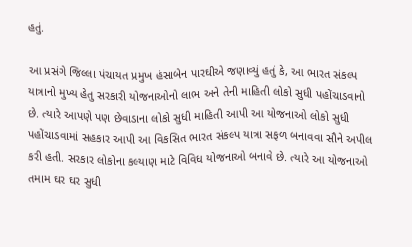હતું.

આ પ્રસંગે જિલ્લા પંચાયત પ્રમુખ હંસાબેન પારઘીએ જણાવ્યું હતું કે, આ ભારત સંકલ્પ યાત્રાનો મુખ્ય હેતુ સરકારી યોજનાઓનો લાભ અને તેની માહિતી લોકો સુધી પહોંચાડવાનો છે. ત્યારે આપણે પણ છેવાડાના લોકો સુધી માહિતી આપી આ યોજનાઓ લોકો સુધી પહોંચાડવામાં સહકાર આપી આ વિકસિત ભારત સંકલ્પ યાત્રા સફળ બનાવવા સૌને અપીલ કરી હતી. સરકાર લોકોના કલ્યાણ માટે વિવિધ યોજનાઓ બનાવે છે. ત્યારે આ યોજનાઓ તમામ ઘર ઘર સુધી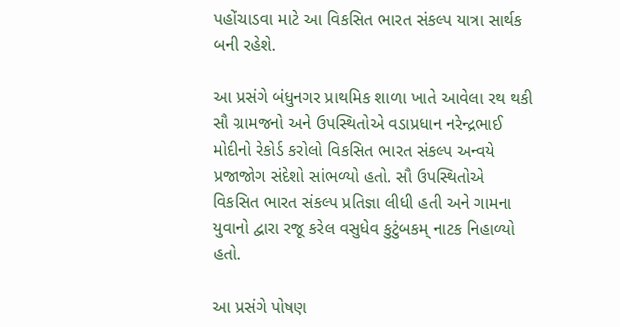પહોંચાડવા માટે આ વિકસિત ભારત સંકલ્પ યાત્રા સાર્થક બની રહેશે.

આ પ્રસંગે બંધુનગર પ્રાથમિક શાળા ખાતે આવેલા રથ થકી સૌ ગ્રામજનો અને ઉપસ્થિતોએ વડાપ્રધાન નરેન્દ્રભાઈ મોદીનો રેકોર્ડ કરોલો વિકસિત ભારત સંકલ્પ અન્વયે પ્રજાજોગ સંદેશો સાંભળ્યો હતો. સૌ ઉપસ્થિતોએ વિકસિત ભારત સંકલ્પ પ્રતિજ્ઞા લીધી હતી અને ગામના યુવાનો દ્વારા રજૂ કરેલ વસુધેવ કુટુંબકમ્ નાટક નિહાળ્યો હતો.

આ પ્રસંગે પોષણ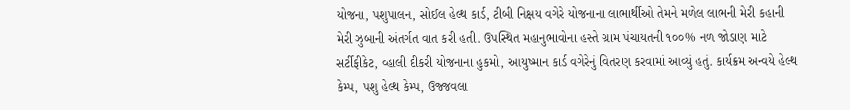યોજના, પશુપાલન, સોઈલ હેલ્થ કાર્ડ, ટીબી નિક્ષય વગેરે યોજનાના લાભાર્થીઓ તેમને મળેલ લાભની મેરી કહાની મેરી ઝુબાની અંતર્ગત વાત કરી હતી. ઉપસ્થિત મહાનુભાવોના હસ્તે ગ્રામ પંચાયતની ૧૦૦% નળ જોડાણ માટે સર્ટીફીકેટ, વ્હાલી દીકરી યોજનાના હુકમો, આયુષ્માન કાર્ડ વગેરેનું વિતરણ કરવામાં આવ્યું હતું. કાર્યક્રમ અન્વયે હેલ્થ કેમ્પ, પશુ હેલ્થ કેમ્પ, ઉજ્જવલા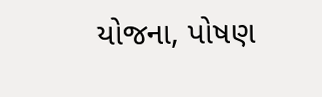યોજના, પોષણ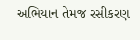અભિયાન તેમજ રસીકરણ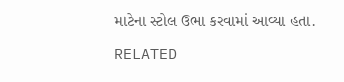માટેના સ્ટોલ ઉભા કરવામાં આવ્યા હતા.

RELATED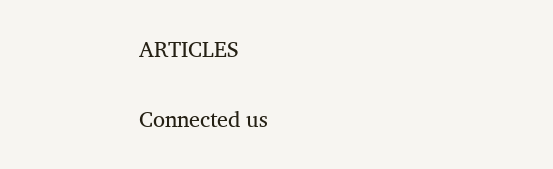ARTICLES

Connected us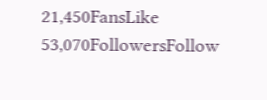21,450FansLike
53,070FollowersFollow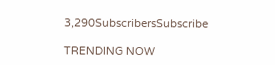3,290SubscribersSubscribe

TRENDING NOW